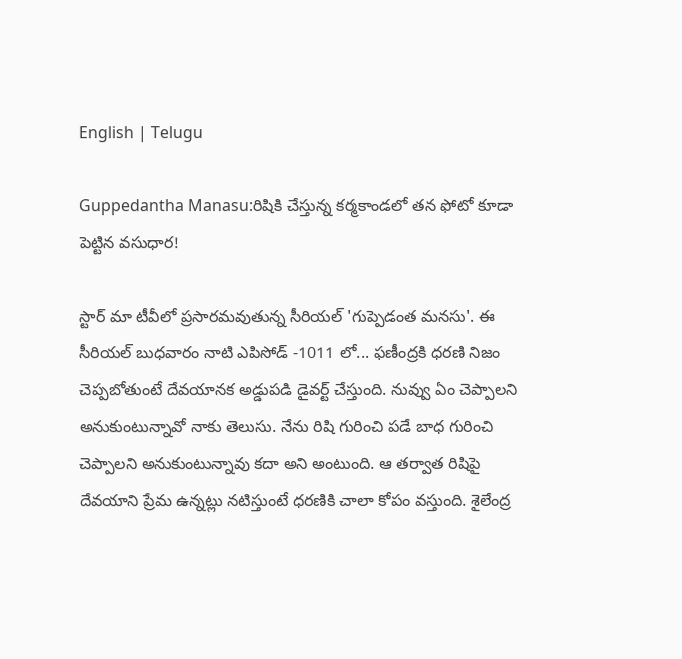English | Telugu

Guppedantha Manasu:రిషికి చేస్తున్న కర్మకాండలో తన ఫోటో కూడా పెట్టిన వసుధార!

స్టార్ మా టీవీలో ప్రసారమవుతున్న సీరియల్ 'గుప్పెడంత మనసు'. ఈ సీరియల్ బుధవారం నాటి ఎపిసోడ్ -1011 లో... ఫణీంద్రకి ధరణి నిజం చెప్పబోతుంటే దేవయానక అడ్డుపడి డైవర్ట్ చేస్తుంది. నువ్వు ఏం చెప్పాలని అనుకుంటున్నావో నాకు తెలుసు. నేను రిషి గురించి పడే బాధ గురించి చెప్పాలని అనుకుంటున్నావు కదా అని అంటుంది. ఆ తర్వాత రిషిపై దేవయాని ప్రేమ ఉన్నట్లు నటిస్తుంటే ధరణికి చాలా కోపం వస్తుంది. శైలేంద్ర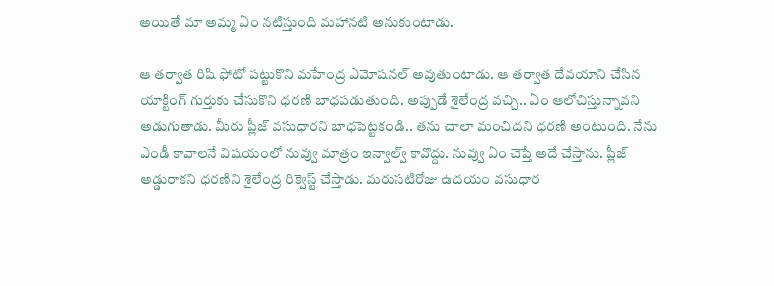అయితే మా అమ్మ ఏం నటిస్తుంది మహానటి అనుకుంటాడు.

ఆ తర్వాత రిషి ఫోటో పట్టుకొని మహేంద్ర ఎమోషనల్ అవుతుంటాడు. ఆ తర్వాత దేవయాని చేసిన యాక్టింగ్ గుర్తుకు చేసుకొని ధరణి బాధపడుతుంది. అప్పుడే శైలేంద్ర వచ్చి.. ఏం ఆలోచిస్తున్నావని అడుగుతాడు. మీరు ప్లీజ్ వసుధారని బాధపెట్టకండి.. తను చాలా మంచిదని ధరణి అంటుంది. నేను ఎండీ కావాలనే విషయంలో నువ్వు మాత్రం ఇన్వాల్వ్ కావొద్దు. నువ్వు ఏం చెప్తే అదే చేస్తాను. ప్లీజ్ అడ్డురాకని ధరణిని శైలేంద్ర రిక్వెస్ట్ చేస్తాడు. మరుసటిరోజు ఉదయం వసుధార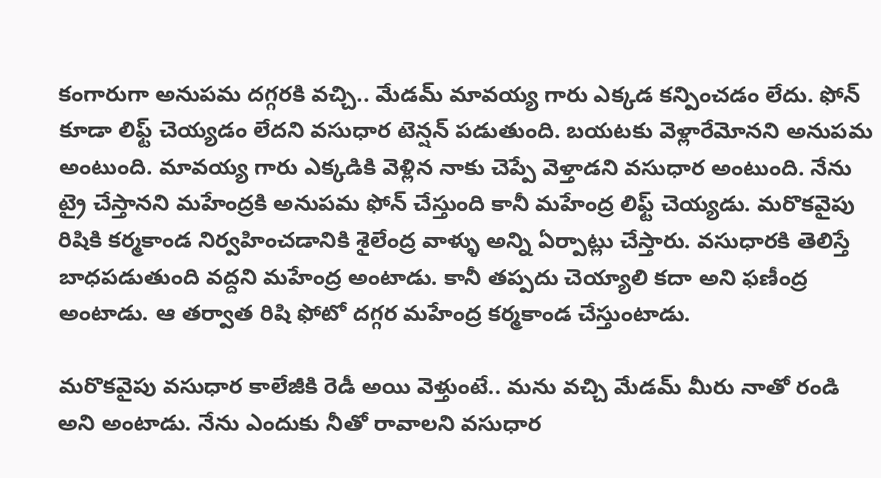కంగారుగా అనుపమ దగ్గరకి వచ్చి.. మేడమ్ మావయ్య గారు ఎక్కడ కన్పించడం లేదు. ఫోన్ కూడా లిఫ్ట్ చెయ్యడం లేదని వసుధార టెన్షన్ పడుతుంది. బయటకు వెళ్లారేమోనని అనుపమ అంటుంది. మావయ్య గారు ఎక్కడికి వెళ్లిన నాకు చెప్పే వెళ్తాడని వసుధార అంటుంది. నేను ట్రై చేస్తానని మహేంద్రకి అనుపమ ఫోన్ చేస్తుంది కానీ మహేంద్ర లిఫ్ట్ చెయ్యడు. మరొకవైపు రిషికి కర్మకాండ నిర్వహించడానికి శైలేంద్ర వాళ్ళు అన్ని ఏర్పాట్లు చేస్తారు. వసుధారకి తెలిస్తే బాధపడుతుంది వద్దని మహేంద్ర అంటాడు. కానీ తప్పదు చెయ్యాలి కదా అని ఫణీంద్ర అంటాడు. ఆ తర్వాత రిషి ఫోటో దగ్గర మహేంద్ర కర్మకాండ చేస్తుంటాడు.

మరొకవైపు వసుధార కాలేజీకి రెడీ అయి వెళ్తుంటే.. మను వచ్చి మేడమ్ మీరు నాతో రండి అని అంటాడు. నేను ఎందుకు నీతో రావాలని వసుధార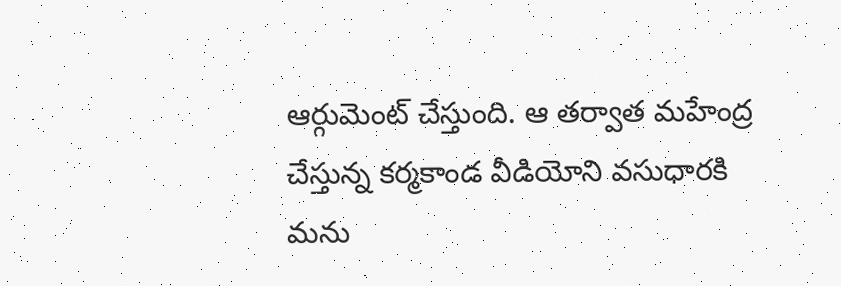ఆర్గుమెంట్ చేస్తుంది. ఆ తర్వాత మహేంద్ర చేస్తున్న కర్మకాండ వీడియోని వసుధారకి మను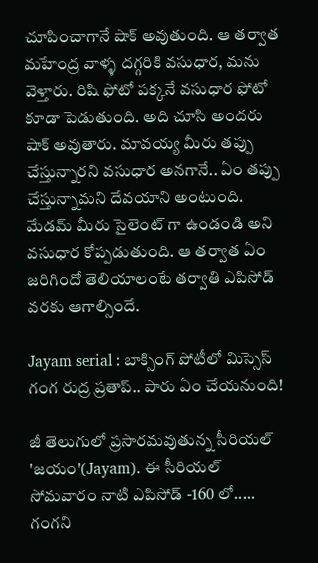చూపించాగానే షాక్ అవుతుంది. ఆ తర్వాత మహేంద్ర వాళ్ళ దగ్గరికి వసుధార, మను వెళ్తారు. రిషి ఫోటో పక్కనే వసుధార ఫోటో కూడా పెడుతుంది. అది చూసి అందరు షాక్ అవుతారు. మావయ్య మీరు తప్పు చేస్తున్నారని వసుధార అనగానే.. ఏం తప్పు చేస్తున్నామని దేవయాని అంటుంది. మేడమ్ మీరు సైలెంట్ గా ఉండండి అని వసుధార కోప్పడుతుంది. ఆ తర్వాత ఏం జరిగిందో తెలియాలంటే తర్వాతి ఎపిసోడ్ వరకు ఆగాల్సిందే.

Jayam serial : బాక్సింగ్ పోటీలో మిస్సెస్ గంగ రుద్ర ప్రతాప్.. పారు ఏం చేయనుంది!

జీ తెలుగులో ప్రసారమవుతున్న సీరియల్ 'జయం'(Jayam). ఈ సీరియల్ సోమవారం నాటి ఎపిసోడ్ -160 లో..... గంగని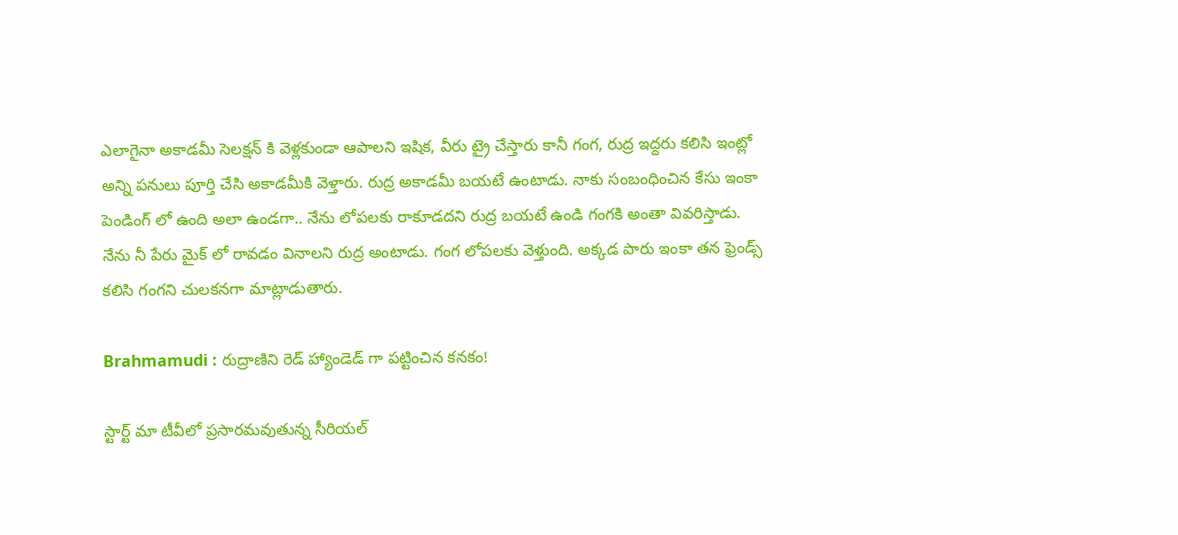ఎలాగైనా అకాడమీ సెలక్షన్ కి వెళ్లకుండా ఆపాలని ఇషిక, వీరు ట్రై చేస్తారు కానీ గంగ, రుద్ర ఇద్దరు కలిసి ఇంట్లో అన్ని పనులు పూర్తి చేసి అకాడమీకి వెళ్తారు. రుద్ర అకాడమీ బయటే ఉంటాడు. నాకు సంబంధించిన కేసు ఇంకా పెండింగ్ లో ఉంది అలా ఉండగా.. నేను లోపలకు రాకూడదని రుద్ర బయటే ఉండి గంగకి అంతా వివరిస్తాడు. నేను నీ పేరు మైక్ లో రావడం వినాలని రుద్ర అంటాడు. గంగ లోపలకు వెళ్తుంది. అక్కడ పారు ఇంకా తన ఫ్రెండ్స్ కలిసి గంగని చులకనగా మాట్లాడుతారు.

Brahmamudi : రుద్రాణిని రెడ్ హ్యాండెడ్ గా పట్టించిన కనకం!

స్టార్ట్ మా టీవీలో ప్రసారమవుతున్న సీరియల్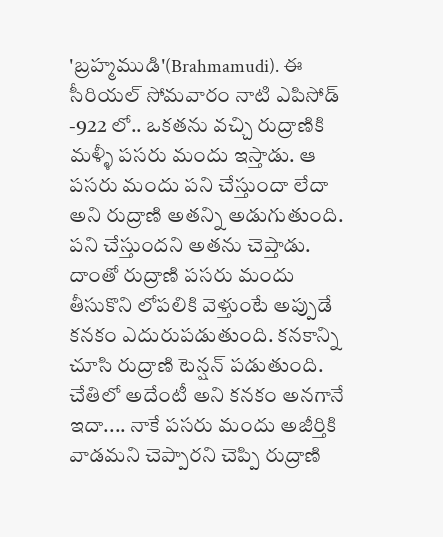'బ్రహ్మముడి'(Brahmamudi). ఈ సీరియల్ సోమవారం నాటి ఎపిసోడ్ -922 లో.. ఒకతను వచ్చి రుద్రాణికి మళ్ళీ పసరు మందు ఇస్తాడు. ఆ పసరు మందు పని చేస్తుందా లేదా అని రుద్రాణి అతన్ని అడుగుతుంది. పని చేస్తుందని అతను చెప్తాడు. దాంతో రుద్రాణి పసరు మందు తీసుకొని లోపలికి వెళ్తుంటే అప్పుడే కనకం ఎదురుపడుతుంది. కనకాన్ని చూసి రుద్రాణి టెన్షన్ పడుతుంది. చేతిలో అదేంటీ అని కనకం అనగానే ఇదా.... నాకే పసరు మందు అజీర్తికి వాడమని చెప్పారని చెప్పి రుద్రాణి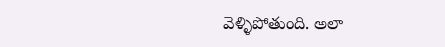వెళ్ళిపోతుంది. అలా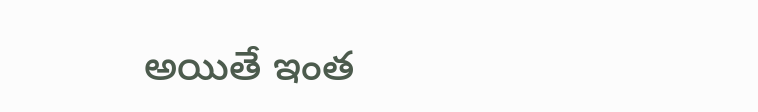అయితే ఇంత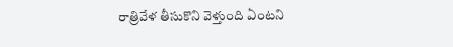రాత్రివేళ తీసుకొని వెళ్తుంది ఏంటని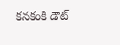కనకంకి డౌట్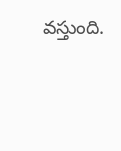వస్తుంది.